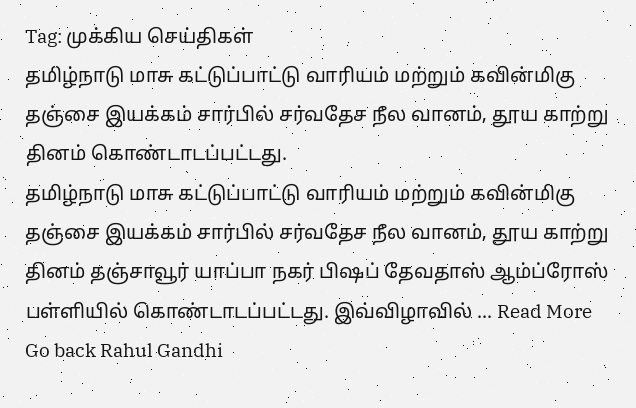Tag: முக்கிய செய்திகள்
தமிழ்நாடு மாசு கட்டுப்பாட்டு வாரியம் மற்றும் கவின்மிகு தஞ்சை இயக்கம் சார்பில் சர்வதேச நீல வானம், தூய காற்று தினம் கொண்டாடப்பட்டது.
தமிழ்நாடு மாசு கட்டுப்பாட்டு வாரியம் மற்றும் கவின்மிகு தஞ்சை இயக்கம் சார்பில் சர்வதேச நீல வானம், தூய காற்று தினம் தஞ்சாவூர் யாப்பா நகர் பிஷப் தேவதாஸ் ஆம்ப்ரோஸ் பள்ளியில் கொண்டாடப்பட்டது. இவ்விழாவில் ... Read More
Go back Rahul Gandhi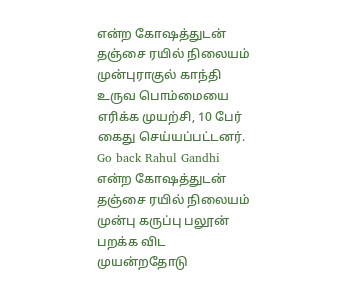என்ற கோஷத்துடன் தஞ்சை ரயில் நிலையம் முன்புராகுல் காந்தி உருவ பொம்மையை எரிக்க முயற்சி, 10 பேர் கைது செய்யப்பட்டனர்.
Go back Rahul Gandhi என்ற கோஷத்துடன் தஞ்சை ரயில் நிலையம் முன்பு கருப்பு பலூன் பறக்க விட முயன்றதோடு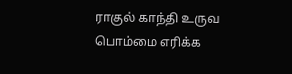ராகுல் காந்தி உருவ பொம்மை எரிக்க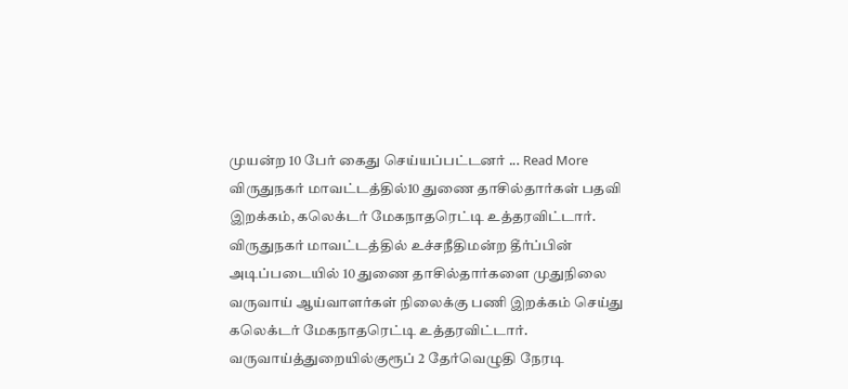முயன்ற 10 பேர் கைது செய்யப்பட்டனர் ... Read More
விருதுநகர் மாவட்டத்தில்10 துணை தாசில்தார்கள் பதவி இறக்கம், கலெக்டர் மேகநாதரெட்டி உத்தரவிட்டார்.
விருதுநகர் மாவட்டத்தில் உச்சநீதிமன்ற தீர்ப்பின் அடிப்படையில் 10 துணை தாசில்தார்களை முதுநிலை வருவாய் ஆய்வாளர்கள் நிலைக்கு பணி இறக்கம் செய்து கலெக்டர் மேகநாதரெட்டி உத்தரவிட்டார். வருவாய்த்துறையில்குரூப் 2 தேர்வெழுதி நேரடி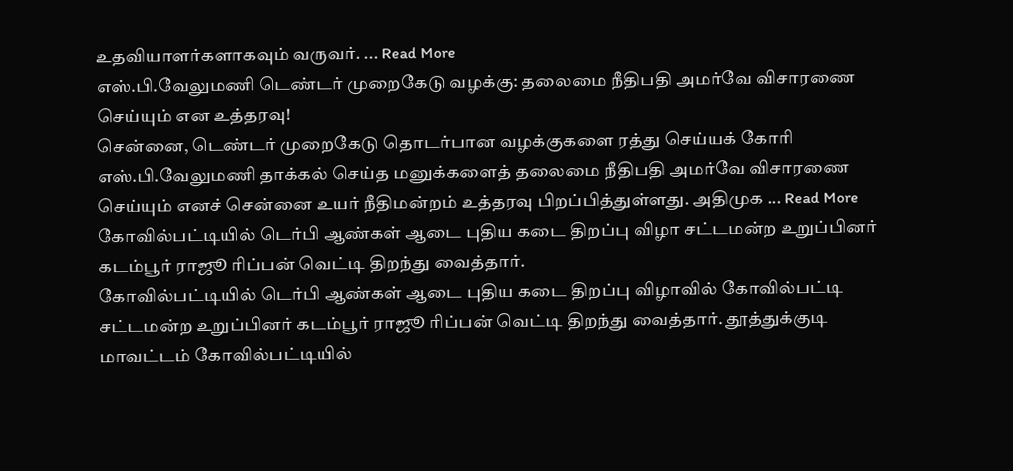உதவியாளர்களாகவும் வருவர். ... Read More
எஸ்.பி.வேலுமணி டெண்டர் முறைகேடு வழக்கு: தலைமை நீதிபதி அமர்வே விசாரணை செய்யும் என உத்தரவு!
சென்னை, டெண்டர் முறைகேடு தொடர்பான வழக்குகளை ரத்து செய்யக் கோரி எஸ்.பி.வேலுமணி தாக்கல் செய்த மனுக்களைத் தலைமை நீதிபதி அமர்வே விசாரணை செய்யும் எனச் சென்னை உயர் நீதிமன்றம் உத்தரவு பிறப்பித்துள்ளது. அதிமுக ... Read More
கோவில்பட்டியில் டெர்பி ஆண்கள் ஆடை புதிய கடை திறப்பு விழா சட்டமன்ற உறுப்பினர் கடம்பூர் ராஜூ ரிப்பன் வெட்டி திறந்து வைத்தார்.
கோவில்பட்டியில் டெர்பி ஆண்கள் ஆடை புதிய கடை திறப்பு விழாவில் கோவில்பட்டி சட்டமன்ற உறுப்பினர் கடம்பூர் ராஜூ ரிப்பன் வெட்டி திறந்து வைத்தார். தூத்துக்குடி மாவட்டம் கோவில்பட்டியில்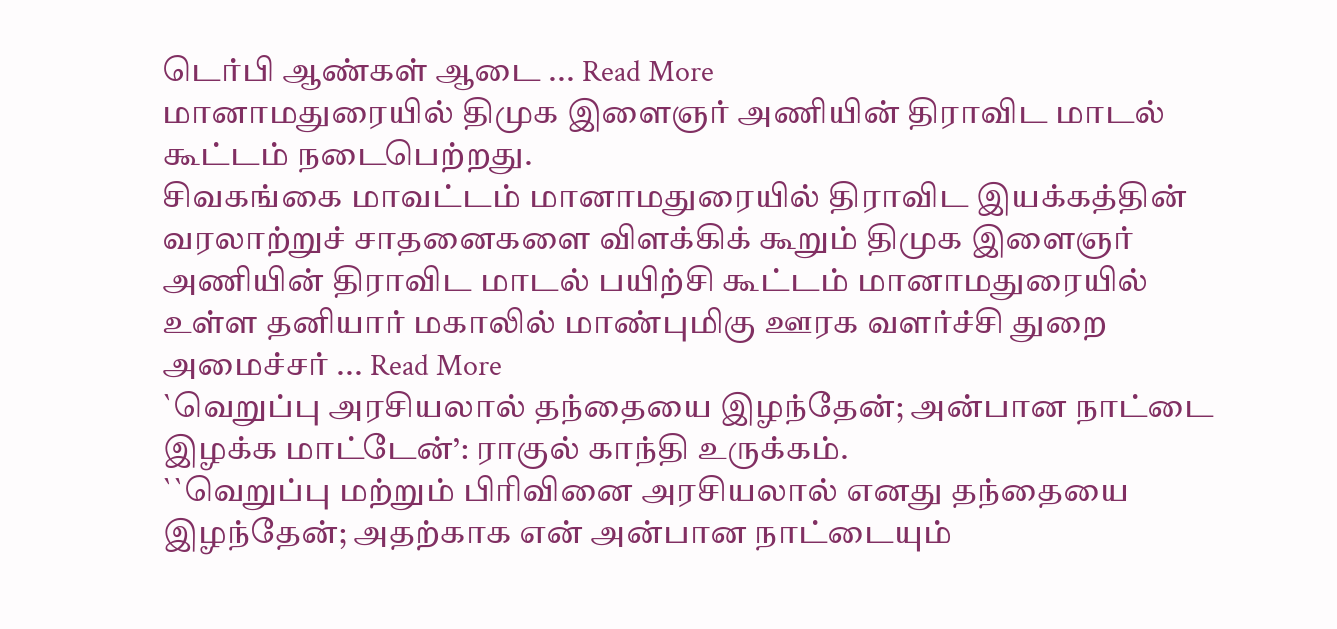டெர்பி ஆண்கள் ஆடை ... Read More
மானாமதுரையில் திமுக இளைஞர் அணியின் திராவிட மாடல் கூட்டம் நடைபெற்றது.
சிவகங்கை மாவட்டம் மானாமதுரையில் திராவிட இயக்கத்தின் வரலாற்றுச் சாதனைகளை விளக்கிக் கூறும் திமுக இளைஞர் அணியின் திராவிட மாடல் பயிற்சி கூட்டம் மானாமதுரையில் உள்ள தனியார் மகாலில் மாண்புமிகு ஊரக வளர்ச்சி துறை அமைச்சர் ... Read More
`வெறுப்பு அரசியலால் தந்தையை இழந்தேன்; அன்பான நாட்டை இழக்க மாட்டேன்’: ராகுல் காந்தி உருக்கம்.
``வெறுப்பு மற்றும் பிரிவினை அரசியலால் எனது தந்தையை இழந்தேன்; அதற்காக என் அன்பான நாட்டையும்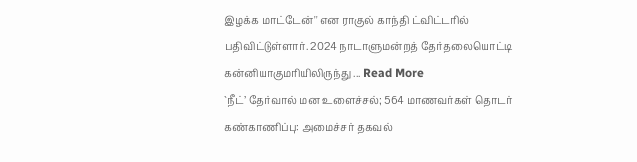இழக்க மாட்டேன்'' என ராகுல் காந்தி ட்விட்டரில் பதிவிட்டுள்ளார். 2024 நாடாளுமன்றத் தேர்தலையொட்டி கன்னியாகுமரியிலிருந்து ... Read More
`நீட்’ தேர்வால் மன உளைச்சல்; 564 மாணவர்கள் தொடர் கண்காணிப்பு: அமைச்சர் தகவல்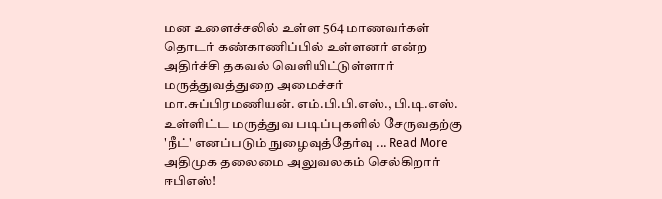மன உளைச்சலில் உள்ள 564 மாணவர்கள் தொடர் கண்காணிப்பில் உள்ளனர் என்ற அதிர்ச்சி தகவல் வெளியிட்டுள்ளார் மருத்துவத்துறை அமைச்சர் மா.சுப்பிரமணியன். எம்.பி.பி.எஸ்., பி.டி.எஸ். உள்ளிட்ட மருத்துவ படிப்புகளில் சேருவதற்கு 'நீட்' எனப்படும் நுழைவுத்தேர்வு ... Read More
அதிமுக தலைமை அலுவலகம் செல்கிறார் ஈபிஎஸ்!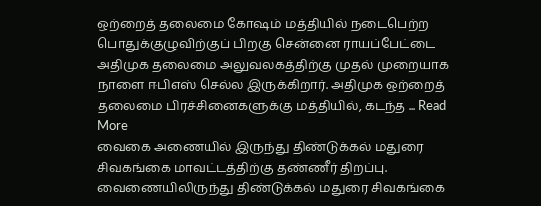ஒற்றைத் தலைமை கோஷம் மத்தியில் நடைபெற்ற பொதுக்குழுவிற்குப் பிறகு சென்னை ராயப்பேட்டை அதிமுக தலைமை அலுவலகத்திற்கு முதல் முறையாக நாளை ஈபிஎஸ் செல்ல இருக்கிறார். அதிமுக ஒற்றைத் தலைமை பிரச்சினைகளுக்கு மத்தியில், கடந்த ... Read More
வைகை அணையில் இருந்து திண்டுக்கல் மதுரை சிவகங்கை மாவட்டத்திற்கு தண்ணீர் திறப்பு.
வைணையிலிருந்து திண்டுக்கல் மதுரை சிவகங்கை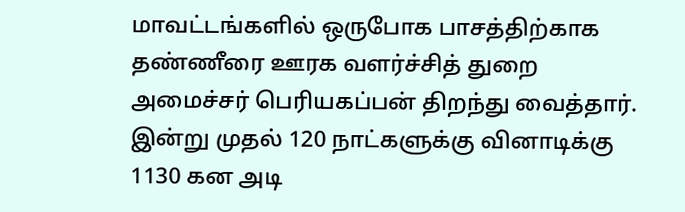மாவட்டங்களில் ஒருபோக பாசத்திற்காக தண்ணீரை ஊரக வளர்ச்சித் துறை அமைச்சர் பெரியகப்பன் திறந்து வைத்தார். இன்று முதல் 120 நாட்களுக்கு வினாடிக்கு 1130 கன அடி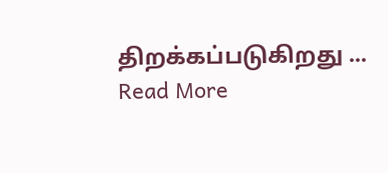திறக்கப்படுகிறது ... Read More